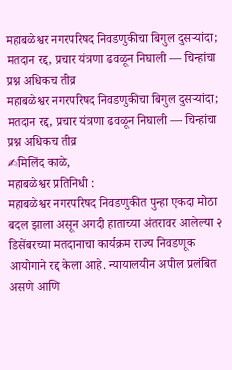महाबळेश्वर नगरपरिषद निवडणुकीचा बिगुल दुसऱ्यांदा; मतदान रद्द, प्रचार यंत्रणा ढवळून निघाली — चिन्हांचा प्रश्न अधिकच तीव्र
महाबळेश्वर नगरपरिषद निवडणुकीचा बिगुल दुसऱ्यांदा; मतदान रद्द, प्रचार यंत्रणा ढवळून निघाली — चिन्हांचा प्रश्न अधिकच तीव्र
✍मिलिंद काळे,
महाबळेश्वर प्रतिनिधी :
महाबळेश्वर नगरपरिषद निवडणुकीत पुन्हा एकदा मोठा बदल झाला असून अगदी हाताच्या अंतरावर आलेल्या २ डिसेंबरच्या मतदानाचा कार्यक्रम राज्य निवडणूक आयोगाने रद्द केला आहे. न्यायालयीन अपील प्रलंबित असणे आणि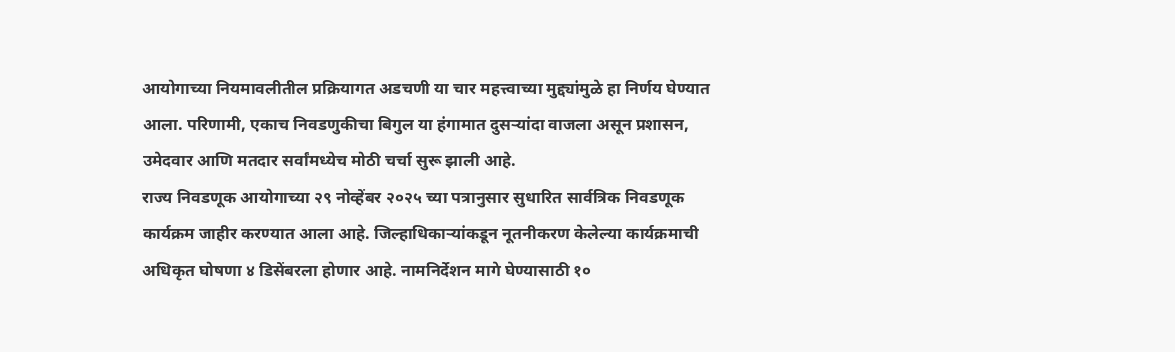आयोगाच्या नियमावलीतील प्रक्रियागत अडचणी या चार महत्त्वाच्या मुद्द्यांमुळे हा निर्णय घेण्यात आला. परिणामी, एकाच निवडणुकीचा बिगुल या हंगामात दुसऱ्यांदा वाजला असून प्रशासन, उमेदवार आणि मतदार सर्वांमध्येच मोठी चर्चा सुरू झाली आहे.
राज्य निवडणूक आयोगाच्या २९ नोव्हेंबर २०२५ च्या पत्रानुसार सुधारित सार्वत्रिक निवडणूक कार्यक्रम जाहीर करण्यात आला आहे. जिल्हाधिकाऱ्यांकडून नूतनीकरण केलेल्या कार्यक्रमाची अधिकृत घोषणा ४ डिसेंबरला होणार आहे. नामनिर्देशन मागे घेण्यासाठी १०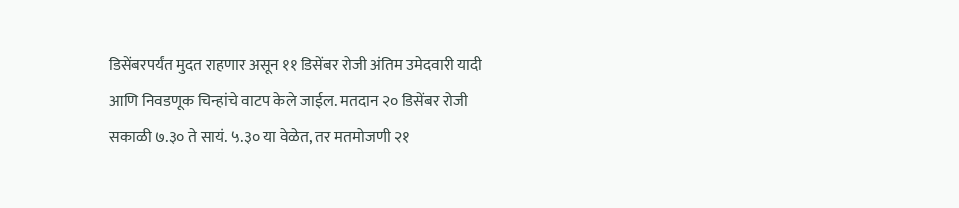डिसेंबरपर्यंत मुदत राहणार असून ११ डिसेंबर रोजी अंतिम उमेदवारी यादी आणि निवडणूक चिन्हांचे वाटप केले जाईल. मतदान २० डिसेंबर रोजी सकाळी ७.३० ते सायं. ५.३० या वेळेत, तर मतमोजणी २१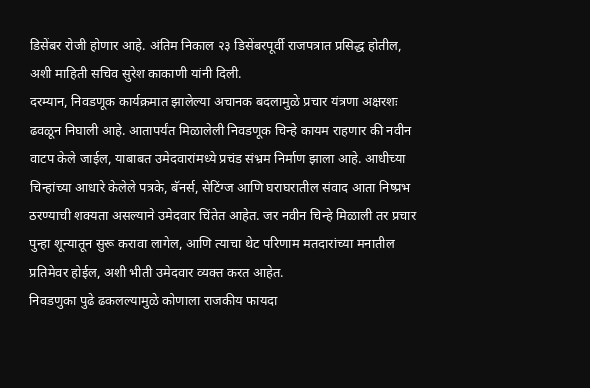डिसेंबर रोजी होणार आहे. अंतिम निकाल २३ डिसेंबरपूर्वी राजपत्रात प्रसिद्ध होतील, अशी माहिती सचिव सुरेश काकाणी यांनी दिली.
दरम्यान, निवडणूक कार्यक्रमात झालेल्या अचानक बदलामुळे प्रचार यंत्रणा अक्षरशः ढवळून निघाली आहे. आतापर्यंत मिळालेली निवडणूक चिन्हे कायम राहणार की नवीन वाटप केले जाईल, याबाबत उमेदवारांमध्ये प्रचंड संभ्रम निर्माण झाला आहे. आधीच्या चिन्हांच्या आधारे केलेले पत्रके, बॅनर्स, सेटिंग्ज आणि घराघरातील संवाद आता निष्प्रभ ठरण्याची शक्यता असल्याने उमेदवार चिंतेत आहेत. जर नवीन चिन्हे मिळाली तर प्रचार पुन्हा शून्यातून सुरू करावा लागेल, आणि त्याचा थेट परिणाम मतदारांच्या मनातील प्रतिमेवर होईल, अशी भीती उमेदवार व्यक्त करत आहेत.
निवडणुका पुढे ढकलल्यामुळे कोणाला राजकीय फायदा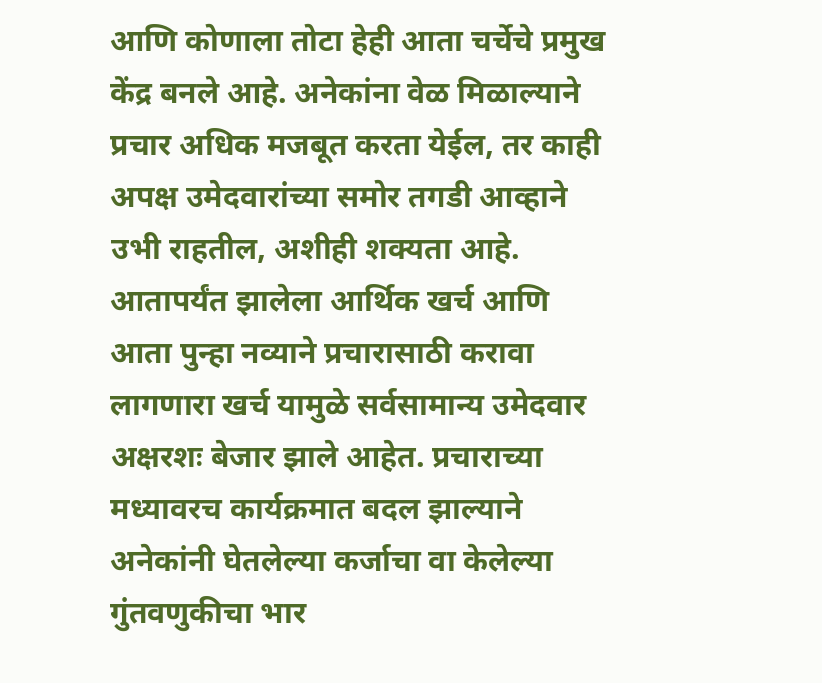आणि कोणाला तोटा हेही आता चर्चेचे प्रमुख केंद्र बनले आहे. अनेकांना वेळ मिळाल्याने प्रचार अधिक मजबूत करता येईल, तर काही अपक्ष उमेदवारांच्या समोर तगडी आव्हाने उभी राहतील, अशीही शक्यता आहे. आतापर्यंत झालेला आर्थिक खर्च आणि आता पुन्हा नव्याने प्रचारासाठी करावा लागणारा खर्च यामुळे सर्वसामान्य उमेदवार अक्षरशः बेजार झाले आहेत. प्रचाराच्या मध्यावरच कार्यक्रमात बदल झाल्याने अनेकांनी घेतलेल्या कर्जाचा वा केलेल्या गुंतवणुकीचा भार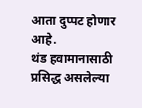आता दुप्पट होणार आहे.
थंड हवामानासाठी प्रसिद्ध असलेल्या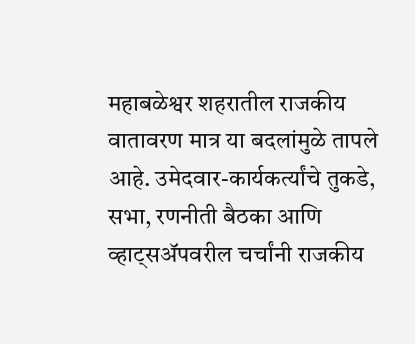महाबळेश्वर शहरातील राजकीय वातावरण मात्र या बदलांमुळे तापले आहे. उमेदवार-कार्यकर्त्यांचे तुकडे, सभा, रणनीती बैठका आणि व्हाट्सॲपवरील चर्चांनी राजकीय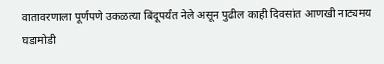वातावरणाला पूर्णपणे उकळत्या बिंदूपर्यंत नेले असून पुढील काही दिवसांत आणखी नाट्यमय घडामोडी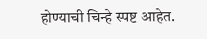होण्याची चिन्हे स्पष्ट आहेत.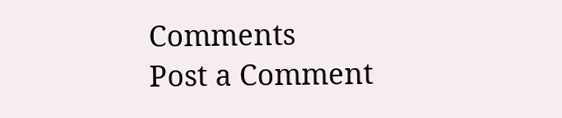Comments
Post a Comment